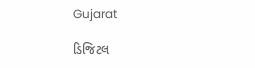Gujarat

ડિજિટલ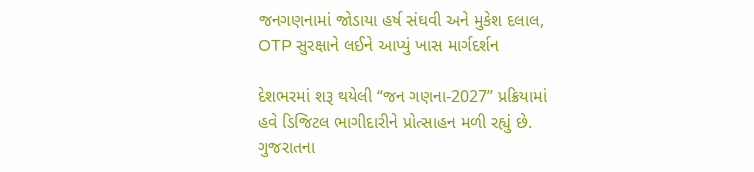જનગણનામાં જોડાયા હર્ષ સંઘવી અને મુકેશ દલાલ, OTP સુરક્ષાને લઈને આપ્યું ખાસ માર્ગદર્શન

દેશભરમાં શરૂ થયેલી “જન ગણના-2027” પ્રક્રિયામાં હવે ડિજિટલ ભાગીદારીને પ્રોત્સાહન મળી રહ્યું છે. ગુજરાતના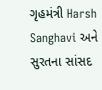ગૃહમંત્રી Harsh Sanghavi અને સુરતના સાંસદ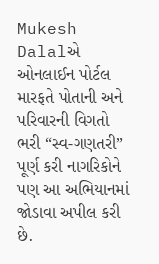Mukesh Dalalએ ઓનલાઈન પોર્ટલ મારફતે પોતાની અને પરિવારની વિગતો ભરી “સ્વ-ગણતરી” પૂર્ણ કરી નાગરિકોને પણ આ અભિયાનમાં જોડાવા અપીલ કરી છે.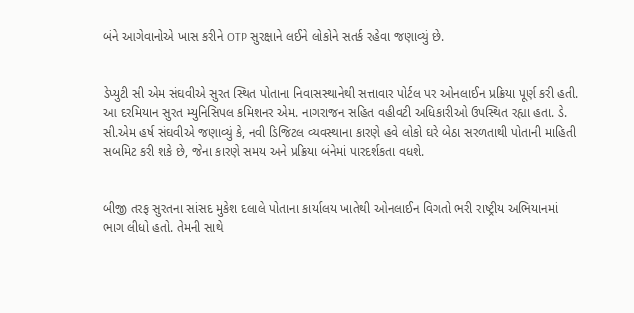બંને આગેવાનોએ ખાસ કરીને OTP સુરક્ષાને લઈને લોકોને સતર્ક રહેવા જણાવ્યું છે.


ડેપ્યુટી સી એમ સંઘવીએ સુરત સ્થિત પોતાના નિવાસસ્થાનેથી સત્તાવાર પોર્ટલ પર ઓનલાઈન પ્રક્રિયા પૂર્ણ કરી હતી. આ દરમિયાન સુરત મ્યુનિસિપલ કમિશનર એમ. નાગરાજન સહિત વહીવટી અધિકારીઓ ઉપસ્થિત રહ્યા હતા. ડે. સી.એમ હર્ષ સંઘવીએ જણાવ્યું કે, નવી ડિજિટલ વ્યવસ્થાના કારણે હવે લોકો ઘરે બેઠા સરળતાથી પોતાની માહિતી સબમિટ કરી શકે છે, જેના કારણે સમય અને પ્રક્રિયા બંનેમાં પારદર્શકતા વધશે.


બીજી તરફ સુરતના સાંસદ મુકેશ દલાલે પોતાના કાર્યાલય ખાતેથી ઓનલાઈન વિગતો ભરી રાષ્ટ્રીય અભિયાનમાં ભાગ લીધો હતો. તેમની સાથે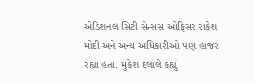એડિશનલ સિટી સેન્સસ ઓફિસર રાકેશ મોદી અને અન્ય અધિકારીઓ પણ હાજર રહ્યા હતા. મુકેશ દલાલે કહ્યું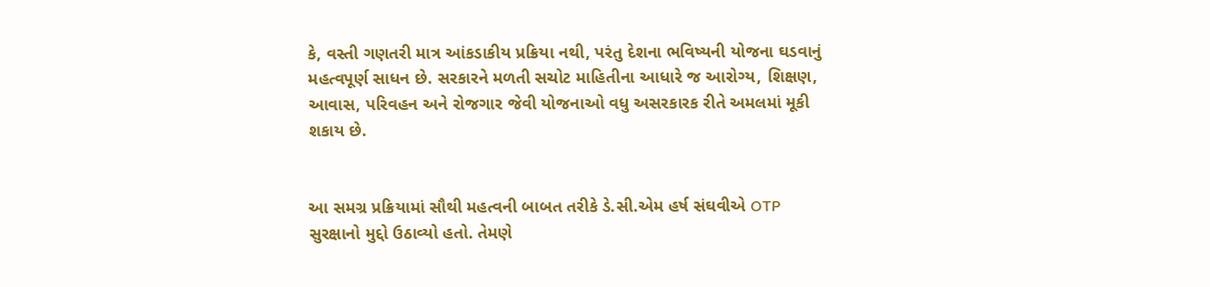કે, વસ્તી ગણતરી માત્ર આંકડાકીય પ્રક્રિયા નથી, પરંતુ દેશના ભવિષ્યની યોજના ઘડવાનું મહત્વપૂર્ણ સાધન છે. સરકારને મળતી સચોટ માહિતીના આધારે જ આરોગ્ય, શિક્ષણ, આવાસ, પરિવહન અને રોજગાર જેવી યોજનાઓ વધુ અસરકારક રીતે અમલમાં મૂકી શકાય છે.


આ સમગ્ર પ્રક્રિયામાં સૌથી મહત્વની બાબત તરીકે ડે.સી.એમ હર્ષ સંઘવીએ OTP સુરક્ષાનો મુદ્દો ઉઠાવ્યો હતો. તેમણે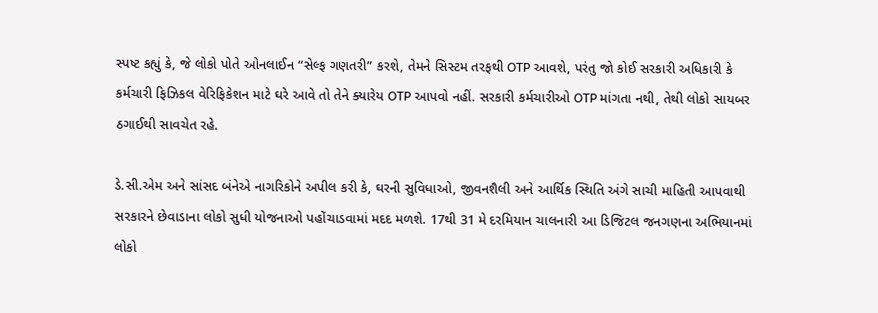સ્પષ્ટ કહ્યું કે, જે લોકો પોતે ઓનલાઈન “સેલ્ફ ગણતરી” કરશે, તેમને સિસ્ટમ તરફથી OTP આવશે, પરંતુ જો કોઈ સરકારી અધિકારી કે કર્મચારી ફિઝિકલ વેરિફિકેશન માટે ઘરે આવે તો તેને ક્યારેય OTP આપવો નહીં. સરકારી કર્મચારીઓ OTP માંગતા નથી, તેથી લોકો સાયબર ઠગાઈથી સાવચેત રહે.

ડે.સી.એમ અને સાંસદ બંનેએ નાગરિકોને અપીલ કરી કે, ઘરની સુવિધાઓ, જીવનશૈલી અને આર્થિક સ્થિતિ અંગે સાચી માહિતી આપવાથી સરકારને છેવાડાના લોકો સુધી યોજનાઓ પહોંચાડવામાં મદદ મળશે. 17થી 31 મે દરમિયાન ચાલનારી આ ડિજિટલ જનગણના અભિયાનમાં લોકો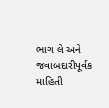ભાગ લે અને જવાબદારીપૂર્વક માહિતી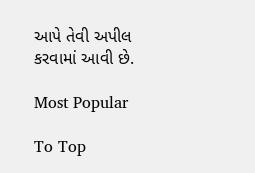આપે તેવી અપીલ કરવામાં આવી છે.

Most Popular

To Top